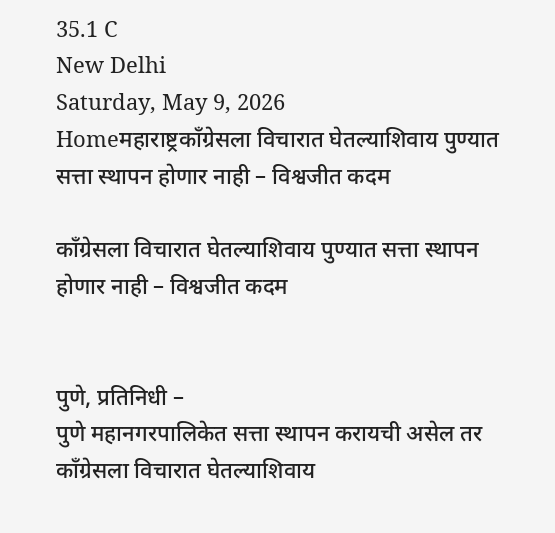35.1 C
New Delhi
Saturday, May 9, 2026
Homeमहाराष्ट्रकाँग्रेसला विचारात घेतल्याशिवाय पुण्यात सत्ता स्थापन होणार नाही – विश्वजीत कदम

काँग्रेसला विचारात घेतल्याशिवाय पुण्यात सत्ता स्थापन होणार नाही – विश्वजीत कदम


पुणे, प्रतिनिधी –
पुणे महानगरपालिकेत सत्ता स्थापन करायची असेल तर काँग्रेसला विचारात घेतल्याशिवाय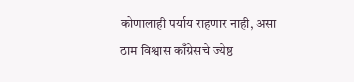कोणालाही पर्याय राहणार नाही, असा ठाम विश्वास काँग्रेसचे ज्येष्ठ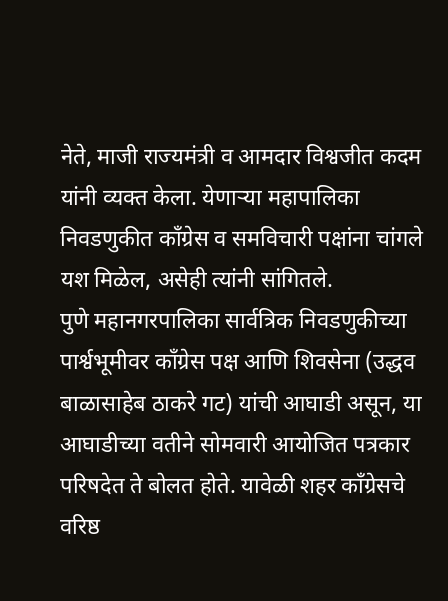नेते, माजी राज्यमंत्री व आमदार विश्वजीत कदम यांनी व्यक्त केला. येणाऱ्या महापालिका निवडणुकीत काँग्रेस व समविचारी पक्षांना चांगले यश मिळेल, असेही त्यांनी सांगितले.
पुणे महानगरपालिका सार्वत्रिक निवडणुकीच्या पार्श्वभूमीवर काँग्रेस पक्ष आणि शिवसेना (उद्धव बाळासाहेब ठाकरे गट) यांची आघाडी असून, या आघाडीच्या वतीने सोमवारी आयोजित पत्रकार परिषदेत ते बोलत होते. यावेळी शहर काँग्रेसचे वरिष्ठ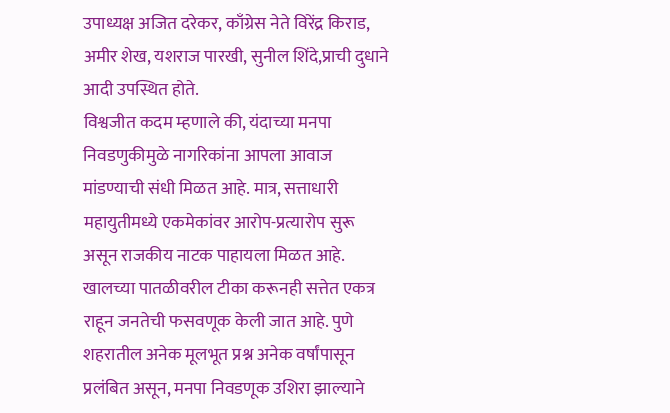उपाध्यक्ष अजित दरेकर, काँग्रेस नेते विरेंद्र किराड, अमीर शेख, यशराज पारखी, सुनील शिंदे,प्राची दुधाने आदी उपस्थित होते.
विश्वजीत कदम म्हणाले की, यंदाच्या मनपा निवडणुकीमुळे नागरिकांना आपला आवाज मांडण्याची संधी मिळत आहे. मात्र, सत्ताधारी महायुतीमध्ये एकमेकांवर आरोप-प्रत्यारोप सुरू असून राजकीय नाटक पाहायला मिळत आहे. खालच्या पातळीवरील टीका करूनही सत्तेत एकत्र राहून जनतेची फसवणूक केली जात आहे. पुणे शहरातील अनेक मूलभूत प्रश्न अनेक वर्षांपासून प्रलंबित असून, मनपा निवडणूक उशिरा झाल्याने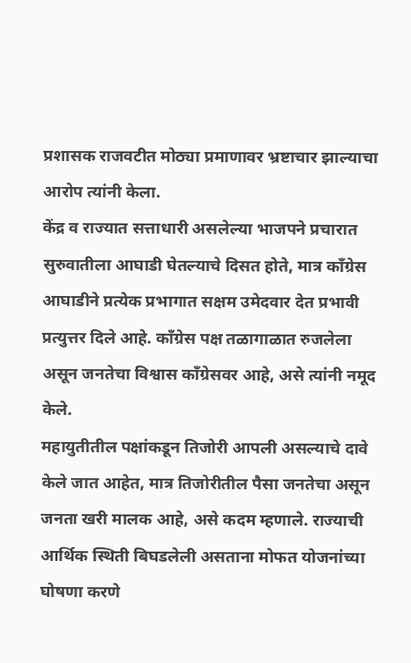प्रशासक राजवटीत मोठ्या प्रमाणावर भ्रष्टाचार झाल्याचा आरोप त्यांनी केला.
केंद्र व राज्यात सत्ताधारी असलेल्या भाजपने प्रचारात सुरुवातीला आघाडी घेतल्याचे दिसत होते, मात्र काँग्रेस आघाडीने प्रत्येक प्रभागात सक्षम उमेदवार देत प्रभावी प्रत्युत्तर दिले आहे. काँग्रेस पक्ष तळागाळात रुजलेला असून जनतेचा विश्वास काँग्रेसवर आहे, असे त्यांनी नमूद केले.
महायुतीतील पक्षांकडून तिजोरी आपली असल्याचे दावे केले जात आहेत, मात्र तिजोरीतील पैसा जनतेचा असून जनता खरी मालक आहे, असे कदम म्हणाले. राज्याची आर्थिक स्थिती बिघडलेली असताना मोफत योजनांच्या घोषणा करणे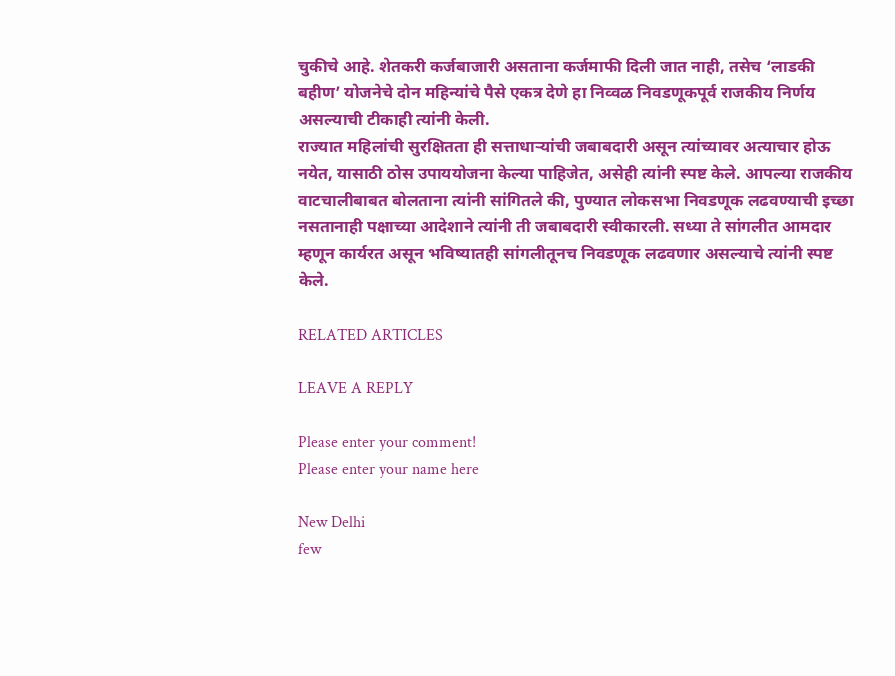चुकीचे आहे. शेतकरी कर्जबाजारी असताना कर्जमाफी दिली जात नाही, तसेच ‘लाडकी बहीण’ योजनेचे दोन महिन्यांचे पैसे एकत्र देणे हा निव्वळ निवडणूकपूर्व राजकीय निर्णय असल्याची टीकाही त्यांनी केली.
राज्यात महिलांची सुरक्षितता ही सत्ताधाऱ्यांची जबाबदारी असून त्यांच्यावर अत्याचार होऊ नयेत, यासाठी ठोस उपाययोजना केल्या पाहिजेत, असेही त्यांनी स्पष्ट केले. आपल्या राजकीय वाटचालीबाबत बोलताना त्यांनी सांगितले की, पुण्यात लोकसभा निवडणूक लढवण्याची इच्छा नसतानाही पक्षाच्या आदेशाने त्यांनी ती जबाबदारी स्वीकारली. सध्या ते सांगलीत आमदार म्हणून कार्यरत असून भविष्यातही सांगलीतूनच निवडणूक लढवणार असल्याचे त्यांनी स्पष्ट केले.

RELATED ARTICLES

LEAVE A REPLY

Please enter your comment!
Please enter your name here

New Delhi
few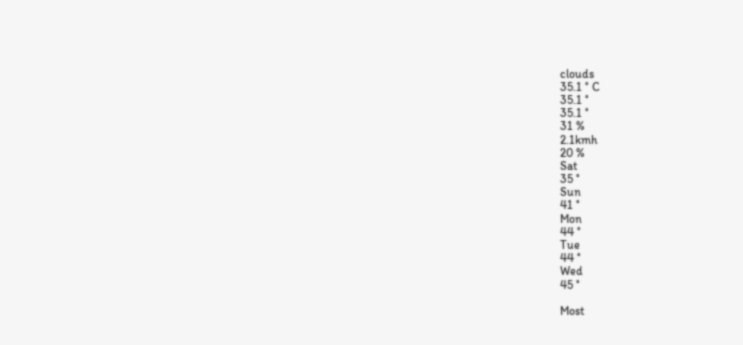clouds
35.1 ° C
35.1 °
35.1 °
31 %
2.1kmh
20 %
Sat
35 °
Sun
41 °
Mon
44 °
Tue
44 °
Wed
45 °

Most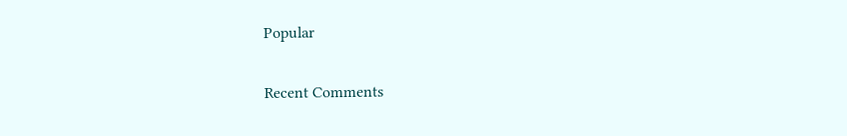Popular

Recent Comments